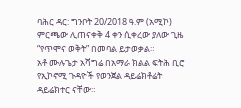ባሕር ዳር: ግንቦት 20/2018 ዓ.ም (አሚኮ) ምርጫው ሊጠናቀቅ 4 ቀን ሲቀረው ያለው ጊዜ “የጥሞና ወቅት” በመባል ይታወቃል።
አቶ ሙሉጌታ አሻግሬ በአማራ ክልል ፍትሕ ቢሮ የኢኮኖሚ ጉዳዮች የወንጀል ዳይሬክቶሬት ዳይሬክተር ናቸው።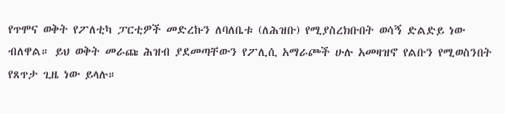የጥሞና ወቅት የፖለቲካ ፓርቲዎች መድረኩን ለባለቤቱ (ለሕዝቡ) የሚያስረክቡበት ወሳኝ ድልድይ ነው ብለዋል። ይህ ወቅት መራጩ ሕዝብ ያደመጣቸውን የፖሊሲ አማራጮች ሁሉ አመዛዝኖ የልቡን የሚወስንበት የጸጥታ ጊዜ ነው ይላሉ።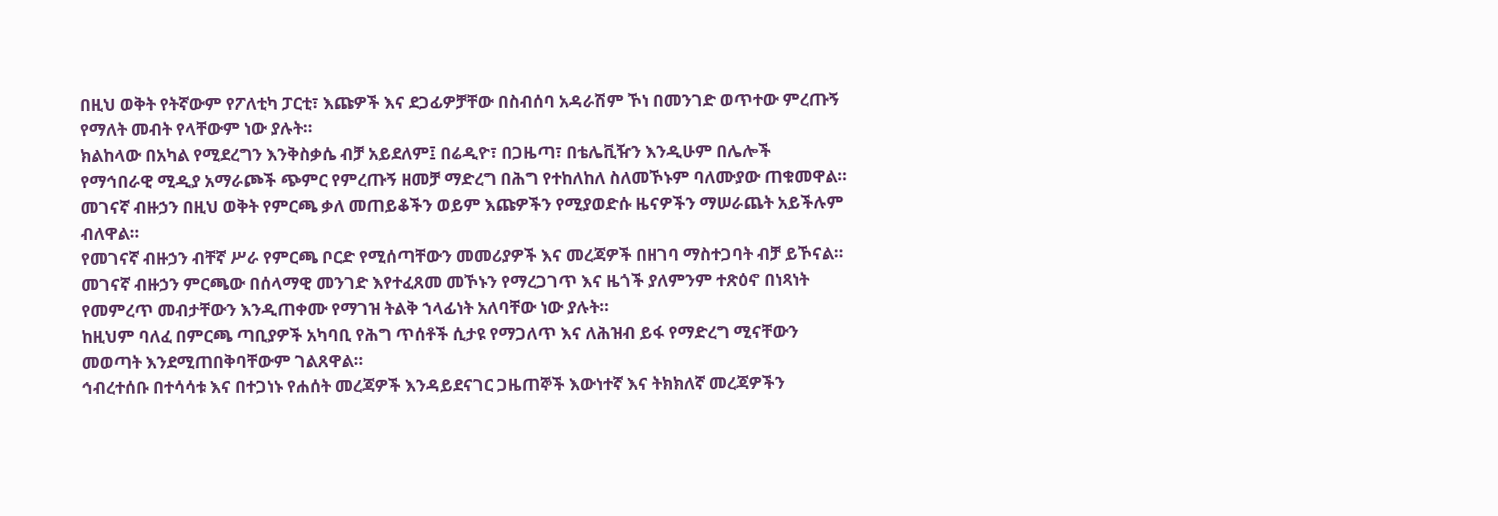በዚህ ወቅት የትኛውም የፖለቲካ ፓርቲ፣ እጩዎች እና ደጋፊዎቻቸው በስብሰባ አዳራሽም ኾነ በመንገድ ወጥተው ምረጡኝ የማለት መብት የላቸውም ነው ያሉት።
ክልከላው በአካል የሚደረግን እንቅስቃሴ ብቻ አይደለም፤ በሬዲዮ፣ በጋዜጣ፣ በቴሌቪዥን እንዲሁም በሌሎች የማኅበራዊ ሚዲያ አማራጮች ጭምር የምረጡኝ ዘመቻ ማድረግ በሕግ የተከለከለ ስለመኾኑም ባለሙያው ጠቁመዋል።
መገናኛ ብዙኃን በዚህ ወቅት የምርጫ ቃለ መጠይቆችን ወይም እጩዎችን የሚያወድሱ ዜናዎችን ማሠራጨት አይችሉም ብለዋል።
የመገናኛ ብዙኃን ብቸኛ ሥራ የምርጫ ቦርድ የሚሰጣቸውን መመሪያዎች እና መረጃዎች በዘገባ ማስተጋባት ብቻ ይኾናል።
መገናኛ ብዙኃን ምርጫው በሰላማዊ መንገድ እየተፈጸመ መኾኑን የማረጋገጥ እና ዜጎች ያለምንም ተጽዕኖ በነጻነት የመምረጥ መብታቸውን እንዲጠቀሙ የማገዝ ትልቅ ኀላፊነት አለባቸው ነው ያሉት።
ከዚህም ባለፈ በምርጫ ጣቢያዎች አካባቢ የሕግ ጥሰቶች ሲታዩ የማጋለጥ እና ለሕዝብ ይፋ የማድረግ ሚናቸውን መወጣት እንደሚጠበቅባቸውም ገልጸዋል።
ኅብረተሰቡ በተሳሳቱ እና በተጋነኑ የሐሰት መረጃዎች እንዳይደናገር ጋዜጠኞች እውነተኛ እና ትክክለኛ መረጃዎችን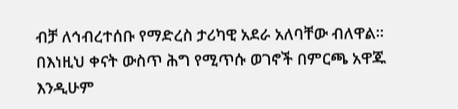ብቻ ለኅብረተሰቡ የማድረስ ታሪካዊ አደራ አለባቸው ብለዋል።
በእነዚህ ቀናት ውስጥ ሕግ የሚጥሱ ወገኖች በምርጫ አዋጁ እንዲሁም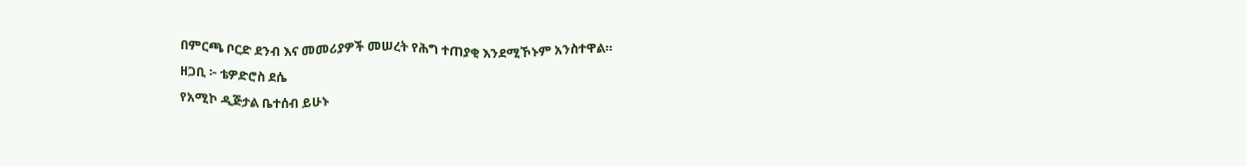በምርጫ ቦርድ ደንብ እና መመሪያዎች መሠረት የሕግ ተጠያቂ እንደሚኾኑም አንስተዋል።
ዘጋቢ ፦ ቴዎድሮስ ደሴ
የአሚኮ ዲጅታል ቤተሰብ ይሁኑ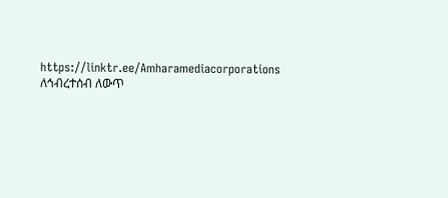https://linktr.ee/Amharamediacorporations
ለኅብረተሰብ ለውጥ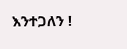እንተጋለን !